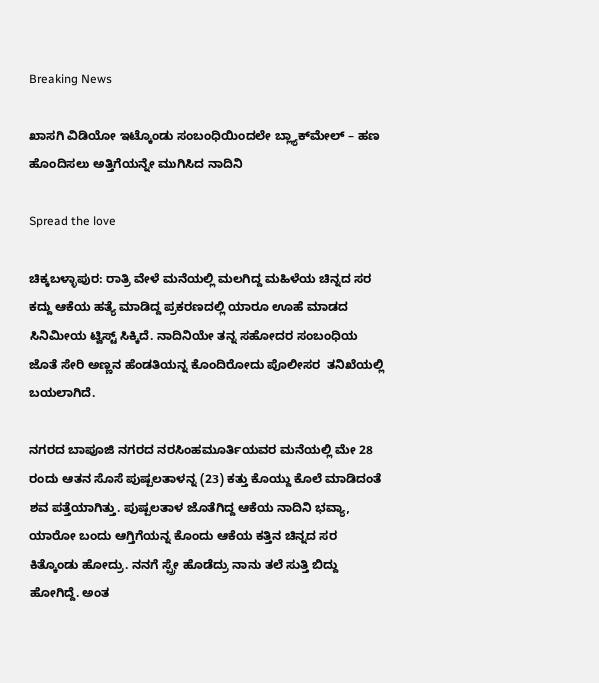Breaking News

ಖಾಸಗಿ ವಿಡಿಯೋ ಇಟ್ಕೊಂಡು ಸಂಬಂಧಿಯಿಂದಲೇ ಬ್ಲ್ಯಾಕ್‌ಮೇಲ್‌ – ಹಣ ಹೊಂದಿಸಲು ಅತ್ತಿಗೆಯನ್ನೇ ಮುಗಿಸಿದ ನಾದಿನಿ

Spread the love

ಚಿಕ್ಕಬಳ್ಳಾಪುರ: ರಾತ್ರಿ ವೇಳೆ ಮನೆಯಲ್ಲಿ ಮಲಗಿದ್ದ ಮಹಿಳೆಯ ಚಿನ್ನದ ಸರ ಕದ್ದು ಆಕೆಯ ಹತ್ಯೆ ಮಾಡಿದ್ದ ಪ್ರಕರಣದಲ್ಲಿ ಯಾರೂ ಊಹೆ ಮಾಡದ ಸಿನಿಮೀಯ ಟ್ವಿಸ್ಟ್ ಸಿಕ್ಕಿದೆ. ನಾದಿನಿಯೇ ತನ್ನ ಸಹೋದರ ಸಂಬಂಧಿಯ ಜೊತೆ ಸೇರಿ ಅಣ್ಣನ ಹೆಂಡತಿಯನ್ನ ಕೊಂದಿರೋದು ಪೊಲೀಸರ  ತನಿಖೆಯಲ್ಲಿ ಬಯಲಾಗಿದೆ.

ನಗರದ ಬಾಪೂಜಿ ನಗರದ ನರಸಿಂಹಮೂರ್ತಿಯವರ ಮನೆಯಲ್ಲಿ ಮೇ 28 ರಂದು ಆತನ ಸೊಸೆ ಪುಷ್ಪಲತಾಳನ್ನ (23) ಕತ್ತು ಕೊಯ್ದು ಕೊಲೆ ಮಾಡಿದಂತೆ ಶವ ಪತ್ತೆಯಾಗಿತ್ತು. ಪುಷ್ಪಲತಾಳ ಜೊತೆಗಿದ್ದ ಆಕೆಯ ನಾದಿನಿ ಭವ್ಯಾ, ಯಾರೋ ಬಂದು ಆಗ್ತಿಗೆಯನ್ನ ಕೊಂದು ಆಕೆಯ ಕತ್ತಿನ ಚಿನ್ನದ ಸರ ಕಿತ್ಕೊಂಡು ಹೋದ್ರು. ನನಗೆ ಸ್ಪ್ರೇ ಹೊಡೆದ್ರು ನಾನು ತಲೆ ಸುತ್ತಿ ಬಿದ್ದು ಹೋಗಿದ್ದೆ. ಅಂತ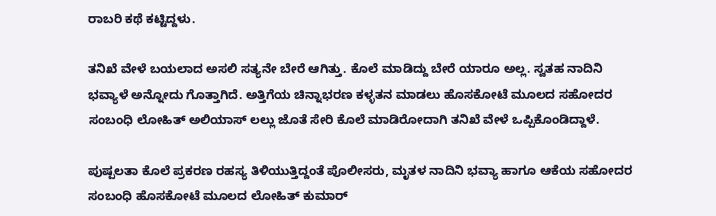ರಾಬರಿ ಕಥೆ ಕಟ್ಟಿದ್ದಳು.

ತನಿಖೆ ವೇಳೆ ಬಯಲಾದ ಅಸಲಿ ಸತ್ಯನೇ ಬೇರೆ ಆಗಿತ್ತು. ಕೊಲೆ ಮಾಡಿದ್ದು ಬೇರೆ ಯಾರೂ ಅಲ್ಲ. ಸ್ವತಹ ನಾದಿನಿ ಭವ್ಯಾಳೆ ಅನ್ನೋದು ಗೊತ್ತಾಗಿದೆ. ಅತ್ತಿಗೆಯ ಚಿನ್ನಾಭರಣ ಕಳ್ಳತನ ಮಾಡಲು ಹೊಸಕೋಟೆ ಮೂಲದ ಸಹೋದರ ಸಂಬಂಧಿ ಲೋಹಿತ್ ಅಲಿಯಾಸ್ ಲಲ್ಲು ಜೊತೆ ಸೇರಿ ಕೊಲೆ ಮಾಡಿರೋದಾಗಿ ತನಿಖೆ ವೇಳೆ ಒಪ್ಪಿಕೊಂಡಿದ್ದಾಳೆ.

ಪುಷ್ಪಲತಾ ಕೊಲೆ ಪ್ರಕರಣ ರಹಸ್ಯ ತಿಳಿಯುತ್ತಿದ್ದಂತೆ ಪೊಲೀಸರು, ಮೃತಳ ನಾದಿನಿ ಭವ್ಯಾ ಹಾಗೂ ಆಕೆಯ ಸಹೋದರ ಸಂಬಂಧಿ ಹೊಸಕೋಟೆ ಮೂಲದ ಲೋಹಿತ್ ಕುಮಾರ್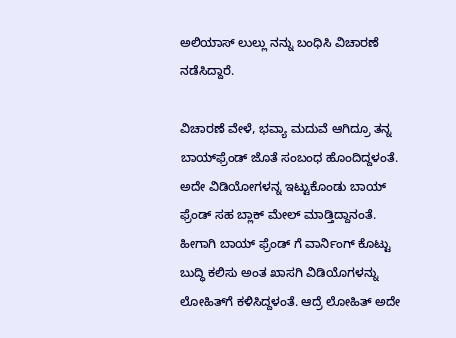ಅಲಿಯಾಸ್ ಲುಲ್ಲು ನನ್ನು ಬಂಧಿಸಿ ವಿಚಾರಣೆ ನಡೆಸಿದ್ದಾರೆ.

ವಿಚಾರಣೆ ವೇಳೆ, ಭವ್ಯಾ ಮದುವೆ ಆಗಿದ್ರೂ ತನ್ನ ಬಾಯ್‌ಫ್ರೆಂಡ್ ಜೊತೆ ಸಂಬಂಧ ಹೊಂದಿದ್ದಳಂತೆ. ಅದೇ ವಿಡಿಯೋಗಳನ್ನ ಇಟ್ಟುಕೊಂಡು ಬಾಯ್ ಫ್ರೆಂಡ್ ಸಹ ಬ್ಲಾಕ್ ಮೇಲ್ ಮಾಡ್ತಿದ್ದಾನಂತೆ. ಹೀಗಾಗಿ ಬಾಯ್ ಫ್ರೆಂಡ್ ಗೆ ವಾರ್ನಿಂಗ್ ಕೊಟ್ಟು ಬುದ್ಧಿ ಕಲಿಸು ಅಂತ ಖಾಸಗಿ ವಿಡಿಯೊಗಳನ್ನು ಲೋಹಿತ್‌ಗೆ ಕಳಿಸಿದ್ದಳಂತೆ. ಆದ್ರೆ ಲೋಹಿತ್ ಅದೇ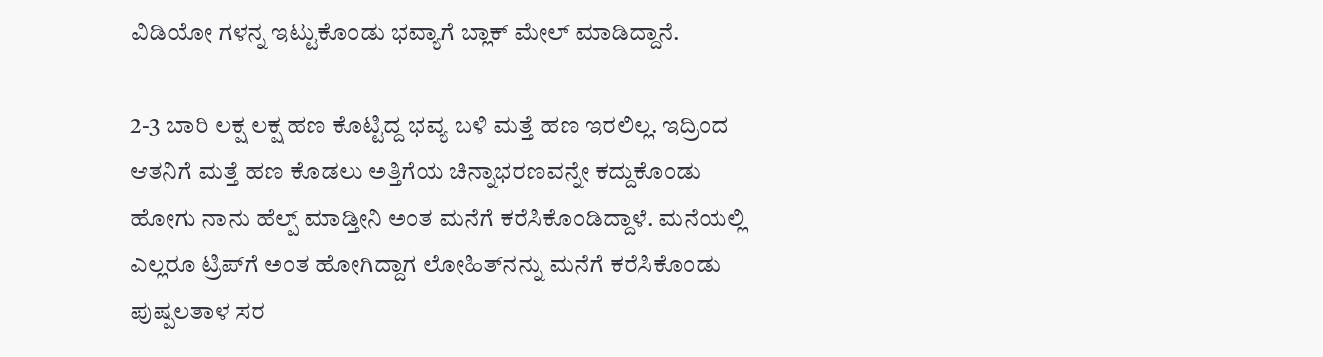ವಿಡಿಯೋ ಗಳನ್ನ ಇಟ್ಟುಕೊಂಡು ಭವ್ಯಾಗೆ ಬ್ಲಾಕ್ ಮೇಲ್ ಮಾಡಿದ್ದಾನೆ.

2-3 ಬಾರಿ ಲಕ್ಷ ಲಕ್ಷ ಹಣ ಕೊಟ್ಟಿದ್ದ ಭವ್ಯ ಬಳಿ ಮತ್ತೆ ಹಣ ಇರಲಿಲ್ಲ. ಇದ್ರಿಂದ ಆತನಿಗೆ ಮತ್ತೆ ಹಣ ಕೊಡಲು ಅತ್ತಿಗೆಯ ಚಿನ್ನಾಭರಣವನ್ನೇ ಕದ್ದುಕೊಂಡು ಹೋಗು ನಾನು ಹೆಲ್ಪ್ ಮಾಡ್ತೀನಿ ಅಂತ ಮನೆಗೆ ಕರೆಸಿಕೊಂಡಿದ್ದಾಳೆ. ಮನೆಯಲ್ಲಿ ಎಲ್ಲರೂ ಟ್ರಿಪ್‌ಗೆ ಅಂತ ಹೋಗಿದ್ದಾಗ ಲೋಹಿತ್‌ನನ್ನು ಮನೆಗೆ ಕರೆಸಿಕೊಂಡು ಪುಷ್ಪಲತಾಳ ಸರ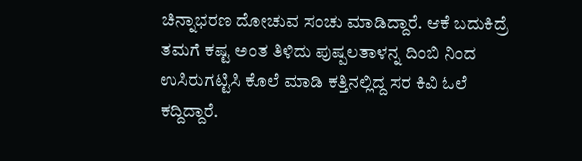ಚಿನ್ನಾಭರಣ ದೋಚುವ ಸಂಚು ಮಾಡಿದ್ದಾರೆ. ಆಕೆ ಬದುಕಿದ್ರೆ ತಮಗೆ ಕಷ್ಟ ಅಂತ ತಿಳಿದು ಪುಷ್ಪಲತಾಳನ್ನ ದಿಂಬಿ ನಿಂದ ಉಸಿರುಗಟ್ಟಿಸಿ ಕೊಲೆ ಮಾಡಿ ಕತ್ತಿನಲ್ಲಿದ್ದ ಸರ ಕಿವಿ ಓಲೆ ಕದ್ದಿದ್ದಾರೆ.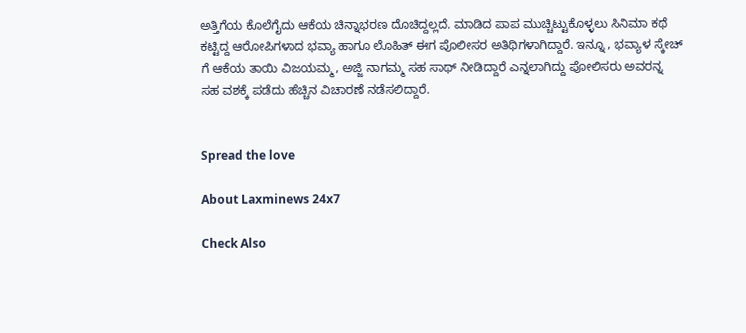ಅತ್ತಿಗೆಯ ಕೊಲೆಗೈದು ಆಕೆಯ ಚಿನ್ನಾಭರಣ ದೊಚಿದ್ದಲ್ಲದೆ. ಮಾಡಿದ ಪಾಪ ಮುಚ್ಚಿಟ್ಟುಕೊಳ್ಳಲು ಸಿನಿಮಾ ಕಥೆ ಕಟ್ಟಿದ್ದ ಆರೋಪಿಗಳಾದ ಭವ್ಯಾ ಹಾಗೂ ಲೊಹಿತ್ ಈಗ ಪೊಲೀಸರ ಅತಿಥಿಗಳಾಗಿದ್ದಾರೆ. ಇನ್ನೂ , ಭವ್ಯಾಳ ಸ್ಕೇಚ್ ಗೆ ಆಕೆಯ ತಾಯಿ ವಿಜಯಮ್ಮ, ಅಜ್ಜಿ ನಾಗಮ್ಮ ಸಹ ಸಾಥ್ ನೀಡಿದ್ದಾರೆ ಎನ್ನಲಾಗಿದ್ದು ಪೋಲಿಸರು ಅವರನ್ನ ಸಹ ವಶಕ್ಕೆ ಪಡೆದು ಹೆಚ್ಚಿನ ವಿಚಾರಣೆ ನಡೆಸಲಿದ್ದಾರೆ.


Spread the love

About Laxminews 24x7

Check Also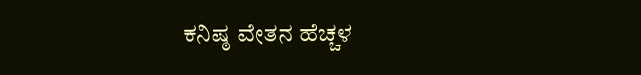ಕನಿಷ್ಠ ವೇತನ ಹೆಚ್ಚಳ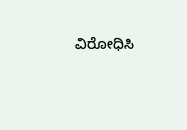ವಿರೋಧಿಸಿ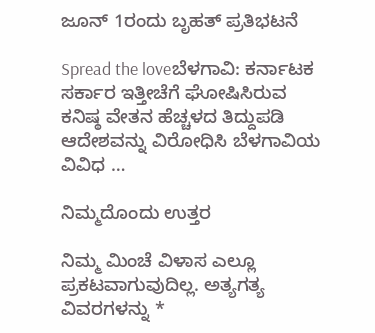ಜೂನ್ 1ರಂದು ಬೃಹತ್ ಪ್ರತಿಭಟನೆ

Spread the loveಬೆಳಗಾವಿ: ಕರ್ನಾಟಕ ಸರ್ಕಾರ ಇತ್ತೀಚೆಗೆ ಘೋಷಿಸಿರುವ ಕನಿಷ್ಠ ವೇತನ ಹೆಚ್ಚಳದ ತಿದ್ದುಪಡಿ ಆದೇಶವನ್ನು ವಿರೋಧಿಸಿ ಬೆಳಗಾವಿಯ ವಿವಿಧ …

ನಿಮ್ಮದೊಂದು ಉತ್ತರ

ನಿಮ್ಮ ಮಿಂಚೆ ವಿಳಾಸ ಎಲ್ಲೂ ಪ್ರಕಟವಾಗುವುದಿಲ್ಲ. ಅತ್ಯಗತ್ಯ ವಿವರಗಳನ್ನು *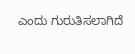ಎಂದು ಗುರುತಿಸಲಾಗಿದೆ